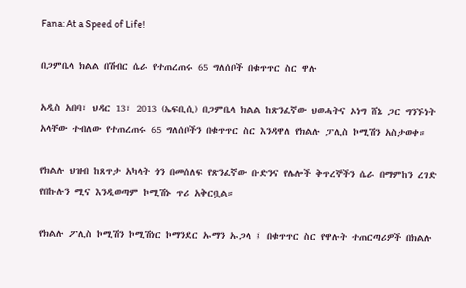Fana: At a Speed of Life!

በጋምቤላ ክልል በሽብር ሴራ የተጠረጠሩ 65 ግለሰቦች በቁጥጥር ስር ዋሉ

አዲስ አበባ፣ ህዳር 13፣ 2013 (ኤፍቢሲ) በጋምቤላ ክልል ከጽንፈኛው ህወሓትና ኦነግ ሸኔ ጋር ግንኙነት አላቸው ተብለው የተጠረጠሩ 65 ግለሰቦችን በቁጥጥር ስር እንዳዋለ የክልሉ ፓሊስ ኮሚሽን አስታወቀ።

የክልሉ ህዝብ ከጸጥታ አካላት ጎን በመሰለፍ የጽንፈኛው ቡድንና የሌሎች ቅጥረኞችን ሴራ በማምከን ረገድ የበኩሉን ሚና እንዲወጣም ኮሚሽኑ ጥሪ አቅርቧል።

የክልሉ ፖሊስ ኮሚሽን ኮሚሽነር ኮማንደር ኡማን ኡጋላ ፤ በቁጥጥር ስር የዋሉት ተጠርጣሪዎች በክልሉ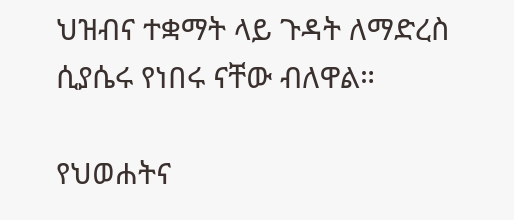ህዝብና ተቋማት ላይ ጉዳት ለማድረስ ሲያሴሩ የነበሩ ናቸው ብለዋል።

የህወሐትና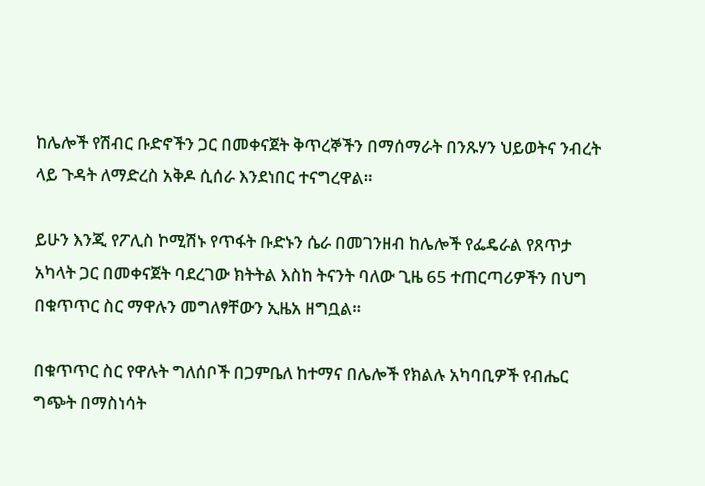ከሌሎች የሽብር ቡድኖችን ጋር በመቀናጀት ቅጥረኞችን በማሰማራት በንጹሃን ህይወትና ንብረት ላይ ጉዳት ለማድረስ አቅዶ ሲሰራ እንደነበር ተናግረዋል።

ይሁን እንጂ የፖሊስ ኮሚሽኑ የጥፋት ቡድኑን ሴራ በመገንዘብ ከሌሎች የፌዴራል የጸጥታ አካላት ጋር በመቀናጀት ባደረገው ክትትል እስከ ትናንት ባለው ጊዜ 65 ተጠርጣሪዎችን በህግ በቁጥጥር ስር ማዋሉን መግለፃቸውን ኢዜአ ዘግቧል።

በቁጥጥር ስር የዋሉት ግለሰቦች በጋምቤለ ከተማና በሌሎች የክልሉ አካባቢዎች የብሔር ግጭት በማስነሳት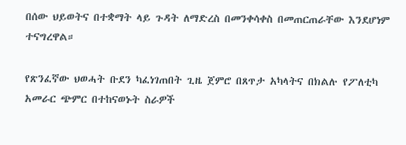በሰው ህይወትና በተቋማት ላይ ጉዳት ለማድረስ በመንቀሳቀስ በመጠርጠራቸው እንደሆነም ተናግረዋል።

የጽንፈኛው ህወሓት ቡደን ካፈነገጠበት ጊዜ ጀምሮ በጸጥታ አካላትና በክልሉ የፖለቲካ አመራር ጭምር በተከናወኑት ስራዎች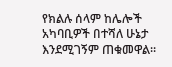የክልሉ ሰላም ከሌሎች አካባቢዎች በተሻለ ሁኔታ እንደሚገኝም ጠቁመዋል።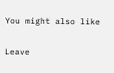You might also like

Leave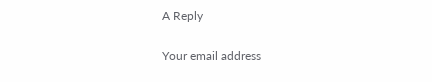A Reply

Your email address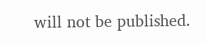will not be published.